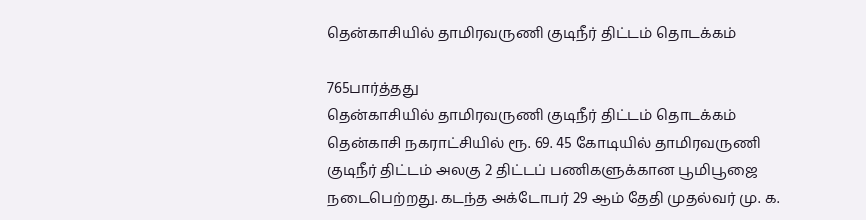தென்காசியில் தாமிரவருணி குடிநீர் திட்டம் தொடக்கம்

765பார்த்தது
தென்காசியில் தாமிரவருணி குடிநீர் திட்டம் தொடக்கம்
தென்காசி நகராட்சியில் ரூ. 69. 45 கோடியில் தாமிரவருணி குடிநீர் திட்டம் அலகு 2 திட்டப் பணிகளுக்கான பூமிபூஜை நடைபெற்றது. கடந்த அக்டோபர் 29 ஆம் தேதி முதல்வர் மு. க.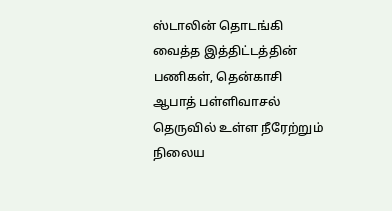ஸ்டாலின் தொடங்கி வைத்த இத்திட்டத்தின் பணிகள், தென்காசி ஆபாத் பள்ளிவாசல் தெருவில் உள்ள நீரேற்றும் நிலைய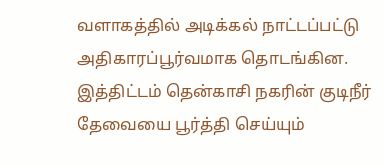வளாகத்தில் அடிக்கல் நாட்டப்பட்டு அதிகாரப்பூர்வமாக தொடங்கின. இத்திட்டம் தென்காசி நகரின் குடிநீர் தேவையை பூர்த்தி செய்யும்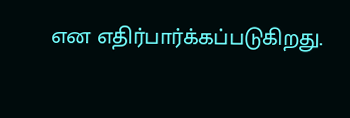என எதிர்பார்க்கப்படுகிறது.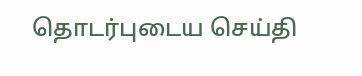தொடர்புடைய செய்தி